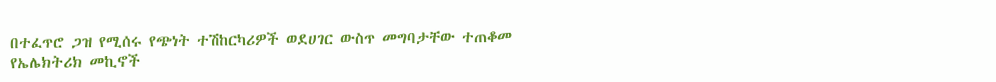በተፈጥሮ ጋዝ የሚሰሩ የጭነት ተሽከርካሪዎች ወደሀገር ውስጥ መግባታቸው ተጠቆመ
የኤሌክትሪክ መኪኖች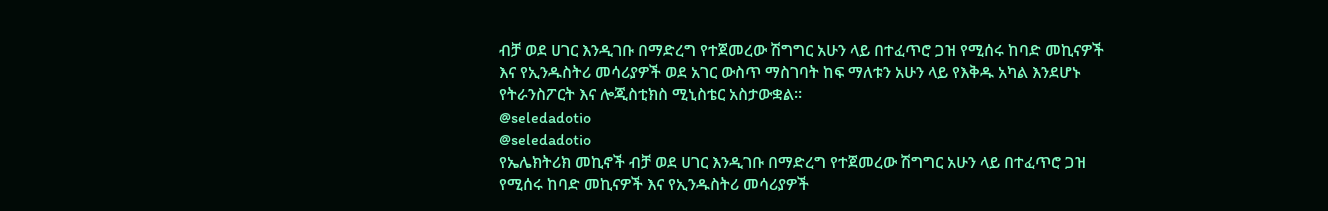ብቻ ወደ ሀገር እንዲገቡ በማድረግ የተጀመረው ሽግግር አሁን ላይ በተፈጥሮ ጋዝ የሚሰሩ ከባድ መኪናዎች እና የኢንዱስትሪ መሳሪያዎች ወደ አገር ውስጥ ማስገባት ከፍ ማለቱን አሁን ላይ የእቅዱ አካል እንደሆኑ የትራንስፖርት እና ሎጂስቲክስ ሚኒስቴር አስታውቋል።
@seledadotio
@seledadotio
የኤሌክትሪክ መኪኖች ብቻ ወደ ሀገር እንዲገቡ በማድረግ የተጀመረው ሽግግር አሁን ላይ በተፈጥሮ ጋዝ የሚሰሩ ከባድ መኪናዎች እና የኢንዱስትሪ መሳሪያዎች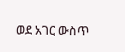ወደ አገር ውስጥ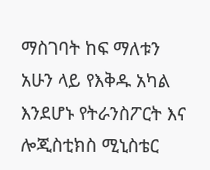ማስገባት ከፍ ማለቱን አሁን ላይ የእቅዱ አካል እንደሆኑ የትራንስፖርት እና ሎጂስቲክስ ሚኒስቴር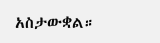አስታውቋል።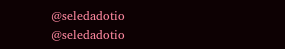@seledadotio
@seledadotio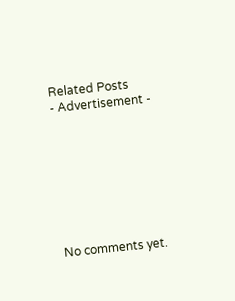Related Posts
- Advertisement -








No comments yet.